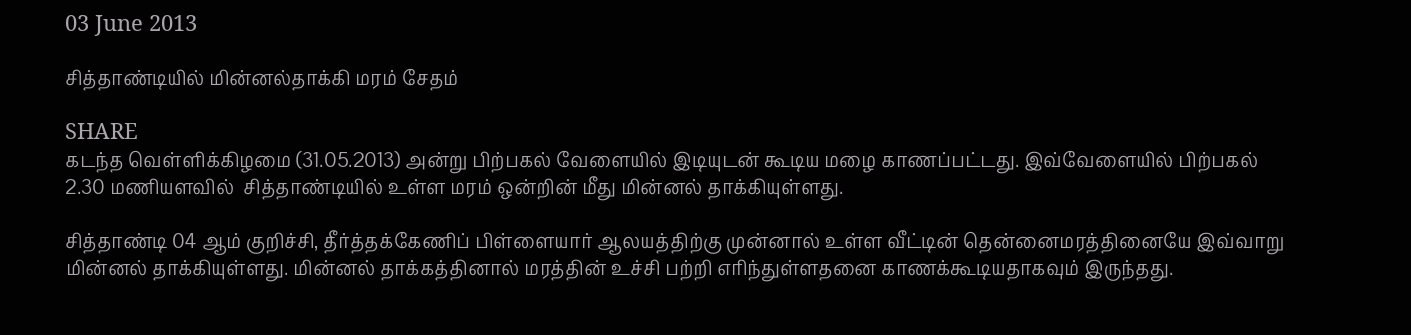03 June 2013

சித்தாண்டியில் மின்னல்தாக்கி மரம் சேதம்

SHARE
கடந்த வெள்ளிக்கிழமை (31.05.2013) அன்று பிற்பகல் வேளையில் இடியுடன் கூடிய மழை காணப்பட்டது. இவ்வேளையில் பிற்பகல் 2.30 மணியளவில்  சித்தாண்டியில் உள்ள மரம் ஒன்றின் மீது மின்னல் தாக்கியுள்ளது.

சித்தாண்டி 04 ஆம் குறிச்சி, தீர்த்தக்கேணிப் பிள்ளையார் ஆலயத்திற்கு முன்னால் உள்ள வீட்டின் தென்னைமரத்தினையே இவ்வாறு மின்னல் தாக்கியுள்ளது. மின்னல் தாக்கத்தினால் மரத்தின் உச்சி பற்றி எரிந்துள்ளதனை காணக்கூடியதாகவும் இருந்தது.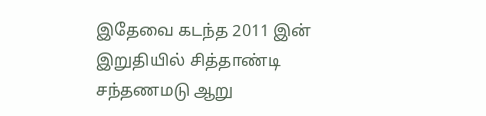இதேவை கடந்த 2011 இன் இறுதியில் சித்தாண்டி சந்தணமடு ஆறு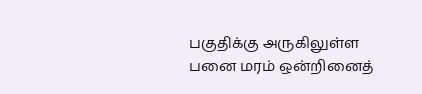பகுதிக்கு அருகிலுள்ள பனை மரம் ஒன்றினைத்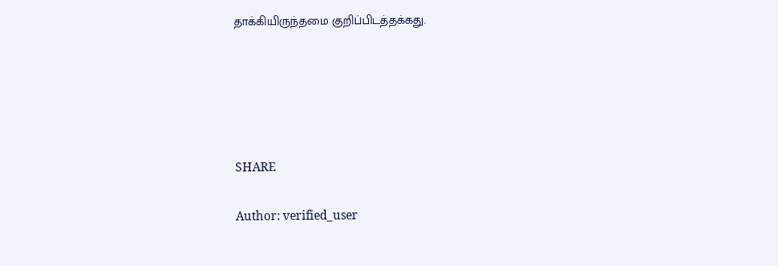தாக்கியிருந்தமை குறிப்பிடத்தக்கது.





SHARE

Author: verified_user